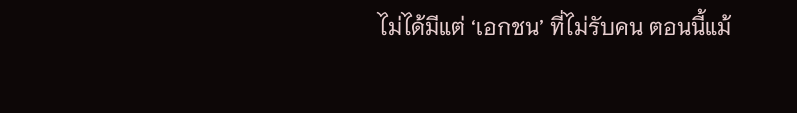ไม่ได้มีแต่ ‘เอกชน’ ที่ไม่รับคน ตอนนี้แม้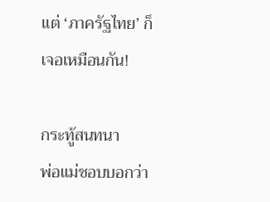แต่ ‘ภาครัฐไทย’ ก็เจอเหมือนกัน!

กระทู้สนทนา
พ่อแม่ชอบบอกว่า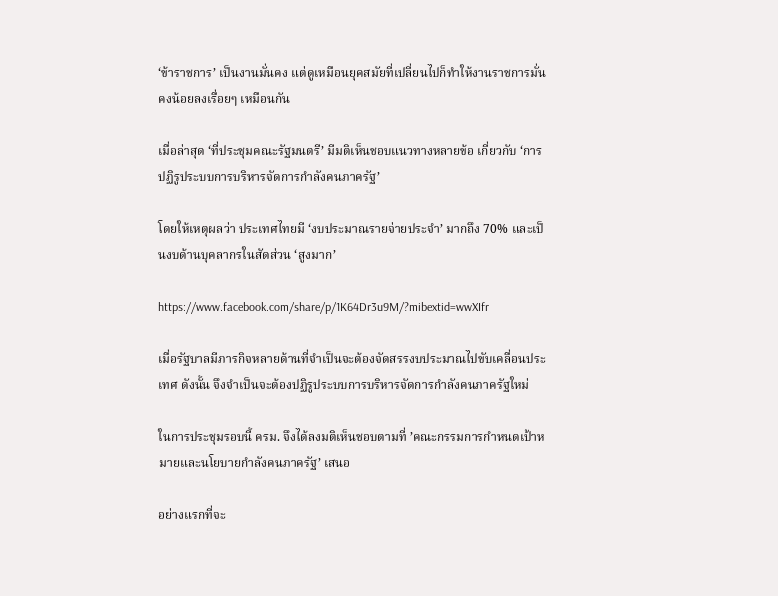‘ข้าราชการ’ เป็นงานมั่นคง แต่ดูเหมือนยุคสมัยที่เปลี่ยนไปก็ทำให้งานราชการมั่นคงน้อยลงเรื่อยๆ เหมือนกัน

เมื่อล่าสุด ‘ที่ประชุมคณะรัฐมนตรี’ มีมติเห็นชอบแนวทางหลายข้อ เกี่ยวกับ ‘การปฏิรูประบบการบริหารจัดการกำลังคนภาครัฐ’

โดยให้เหตุผลว่า ประเทศไทยมี ‘งบประมาณรายจ่ายประจำ’ มากถึง 70% และเป็นงบด้านบุคลากรในสัดส่วน ‘สูงมาก’

https://www.facebook.com/share/p/1K64Dr3u9M/?mibextid=wwXIfr

เมื่อรัฐบาลมีภารกิจหลายด้านที่จำเป็นจะต้องจัดสรรงบประมาณไปขับเคลื่อนประเทศ ดังนั้น จึงจำเป็นจะต้องปฏิรูประบบการบริหารจัดการกำลังคนภาครัฐใหม่

ในการประชุมรอบนี้ ครม. จึงได้ลงมติเห็นชอบตามที่ ’คณะกรรมการกำหนดเป้าหมายและนโยบายกำลังคนภาครัฐ’ เสนอ

อย่างแรกที่จะ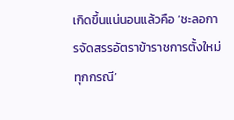เกิดขึ้นแน่นอนแล้วคือ ‘ชะลอการจัดสรรอัตราข้าราชการตั้งใหม่ทุกกรณี’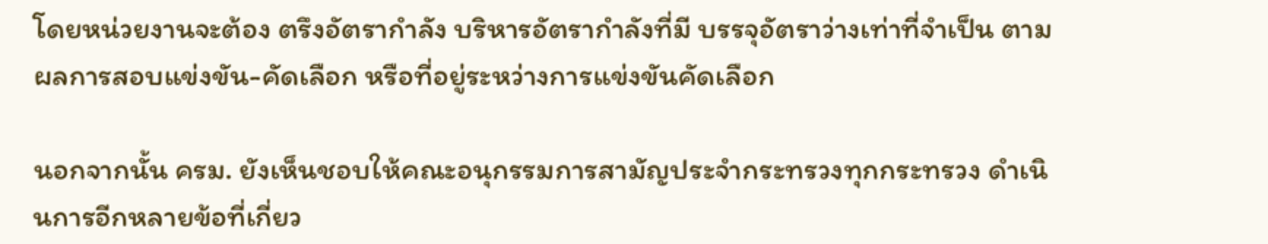โดยหน่วยงานจะต้อง ตรึงอัตรากำลัง บริหารอัตรากำลังที่มี บรรจุอัตราว่างเท่าที่จำเป็น ตามผลการสอบแข่งขัน-คัดเลือก หรือที่อยู่ระหว่างการแข่งขันคัดเลือก

นอกจากนั้น ครม. ยังเห็นชอบให้คณะอนุกรรมการสามัญประจำกระทรวงทุกกระทรวง ดำเนินการอีกหลายข้อที่เกี่ยว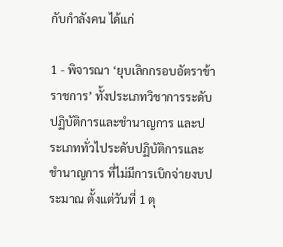กับกำลังคน ได้แก่

1 - พิจารณา ‘ยุบเลิกกรอบอัตราข้าราชการ’ ทั้งประเภทวิชาการระดับปฏิบัติการและชำนาญการ และประเภททั่วไประดับปฏิบัติการและชำนาญการ ที่ไม่มีการเบิกจ่ายงบประมาณ ตั้งแต่วันที่ 1 ตุ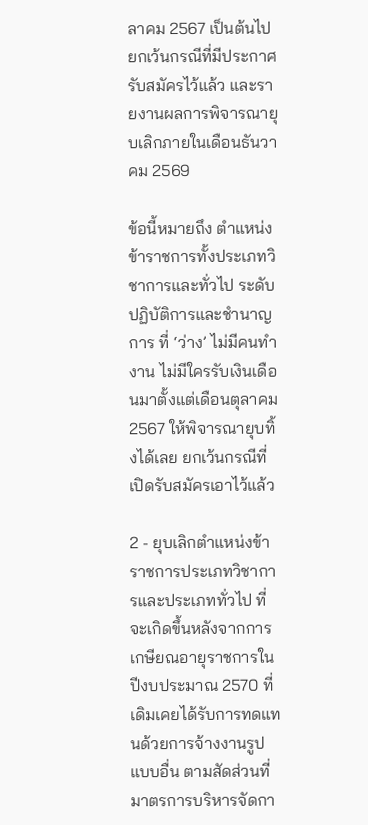ลาคม 2567 เป็นต้นไป ยกเว้นกรณีที่มีประกาศรับสมัครไว้แล้ว และรายงานผลการพิจารณายุบเลิกภายในเดือนธันวาคม 2569

ข้อนี้หมายถึง ตำแหน่งข้าราชการทั้งประเภทวิชาการและทั่วไป ระดับปฏิบัติการและชำนาญการ ที่ ‘ว่าง’ ไม่มีคนทำงาน ไม่มีใครรับเงินเดือนมาตั้งแต่เดือนตุลาคม 2567 ให้พิจารณายุบทิ้งได้เลย ยกเว้นกรณีที่เปิดรับสมัครเอาไว้แล้ว

2 - ยุบเลิกตำแหน่งข้าราชการประเภทวิชาการและประเภททั่วไป ที่จะเกิดขึ้นหลังจากการเกษียณอายุราชการในปีงบประมาณ 2570 ที่เดิมเคยได้รับการทดแทนด้วยการจ้างงานรูปแบบอื่น ตามสัดส่วนที่มาตรการบริหารจัดกา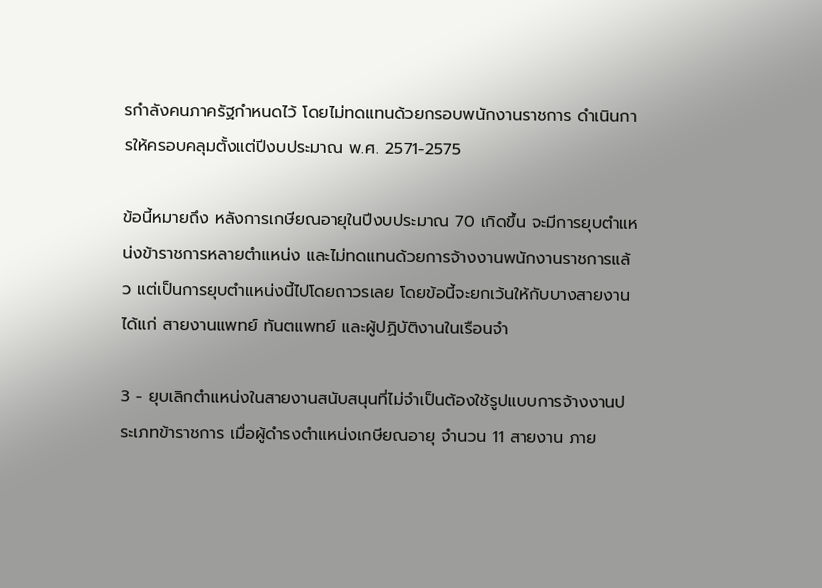รกำลังคนภาครัฐกำหนดไว้ โดยไม่ทดแทนด้วยกรอบพนักงานราชการ ดำเนินการให้ครอบคลุมตั้งแต่ปีงบประมาณ พ.ศ. 2571-2575

ข้อนี้หมายถึง หลังการเกษียณอายุในปีงบประมาณ 70 เกิดขึ้น จะมีการยุบตำแหน่งข้าราชการหลายตำแหน่ง และไม่ทดแทนด้วยการจ้างงานพนักงานราชการแล้ว แต่เป็นการยุบตำแหน่งนี้ไปโดยถาวรเลย โดยข้อนี้จะยกเว้นให้กับบางสายงาน ได้แก่ สายงานแพทย์ ทันตแพทย์ และผู้ปฏิบัติงานในเรือนจำ

3 - ยุบเลิกตำแหน่งในสายงานสนับสนุนที่ไม่จำเป็นต้องใช้รูปแบบการจ้างงานประเภทข้าราชการ เมื่อผู้ดำรงตำแหน่งเกษียณอายุ จำนวน 11 สายงาน ภาย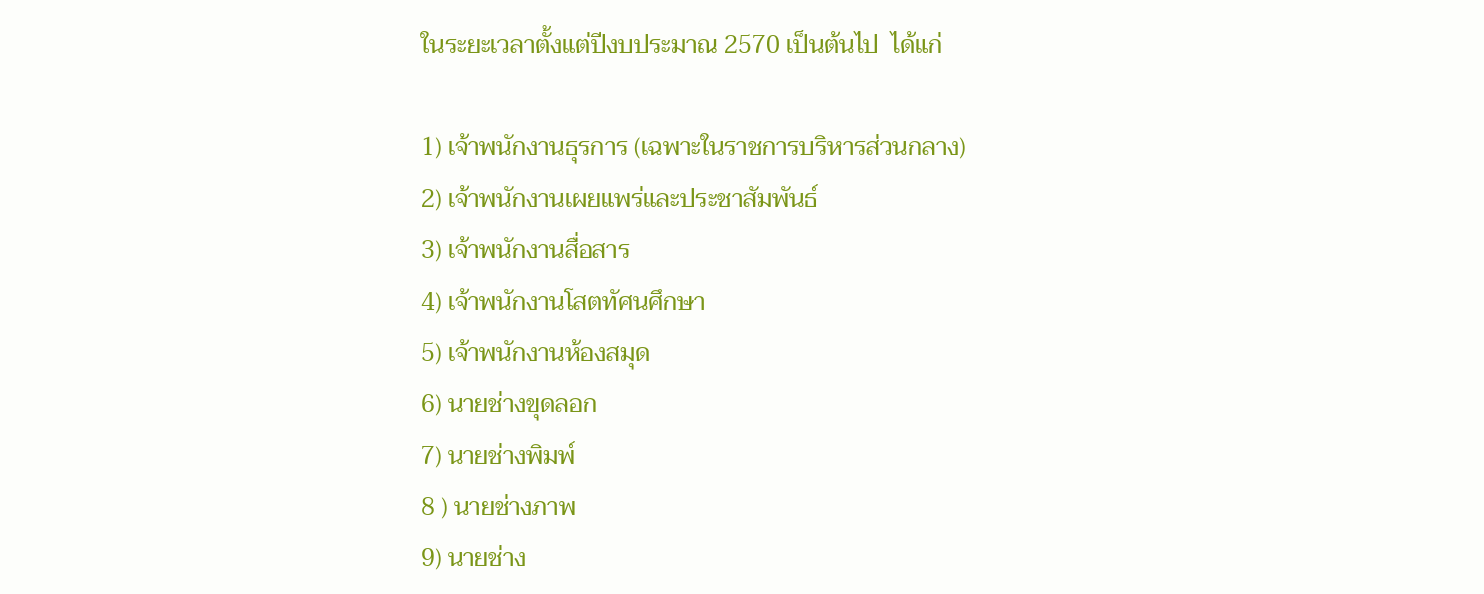ในระยะเวลาตั้งแต่ปีงบประมาณ 2570 เป็นต้นไป  ได้แก่

1) เจ้าพนักงานธุรการ (เฉพาะในราชการบริหารส่วนกลาง)
2) เจ้าพนักงานเผยแพร่และประชาสัมพันธ์
3) เจ้าพนักงานสื่อสาร
4) เจ้าพนักงานโสตทัศนศึกษา
5) เจ้าพนักงานห้องสมุด
6) นายช่างขุดลอก
7) นายช่างพิมพ์
8 ) นายช่างภาพ
9) นายช่าง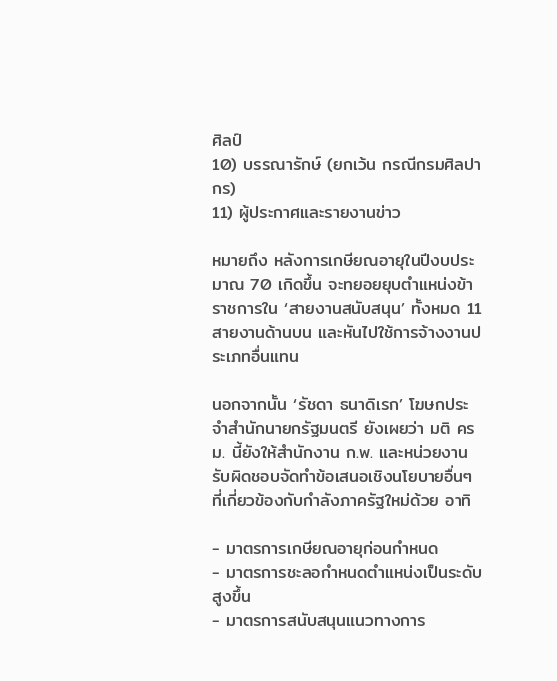ศิลป์
10) บรรณารักษ์ (ยกเว้น กรณีกรมศิลปากร)
11) ผู้ประกาศและรายงานข่าว

หมายถึง หลังการเกษียณอายุในปีงบประมาณ 70 เกิดขึ้น จะทยอยยุบตำแหน่งข้าราชการใน ‘สายงานสนับสนุน’ ทั้งหมด 11 สายงานด้านบน และหันไปใช้การจ้างงานประเภทอื่นแทน

นอกจากนั้น ‘รัชดา ธนาดิเรก’ โฆษกประจำสำนักนายกรัฐมนตรี ยังเผยว่า มติ ครม. นี้ยังให้สำนักงาน ก.พ. และหน่วยงานรับผิดชอบจัดทำข้อเสนอเชิงนโยบายอื่นๆ ที่เกี่ยวข้องกับกำลังภาครัฐใหม่ด้วย อาทิ

- มาตรการเกษียณอายุก่อนกำหนด
- มาตรการชะลอกำหนดตำแหน่งเป็นระดับสูงขึ้น
- มาตรการสนับสนุนแนวทางการ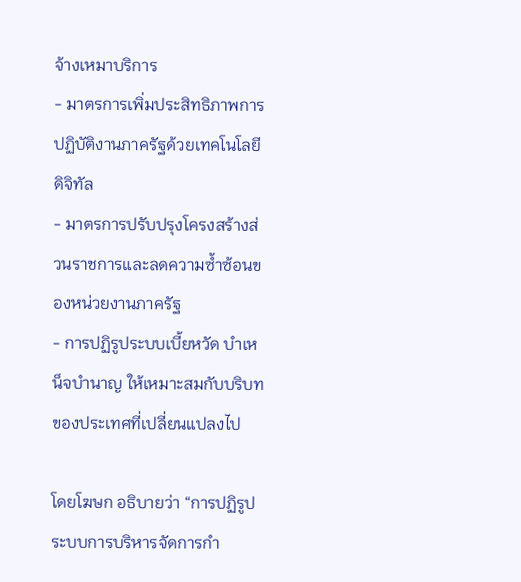จ้างเหมาบริการ
- มาตรการเพิ่มประสิทธิภาพการปฏิบัติงานภาครัฐด้วยเทคโนโลยีดิจิทัล
- มาตรการปรับปรุงโครงสร้างส่วนราชการและลดความซ้ำซ้อนของหน่วยงานภาครัฐ
- การปฏิรูประบบเบี้ยหวัด บำเหน็จบำนาญ ให้เหมาะสมกับบริบทของประเทศที่เปลี่ยนแปลงไป

โดยโฆษก อธิบายว่า “การปฏิรูประบบการบริหารจัดการกำ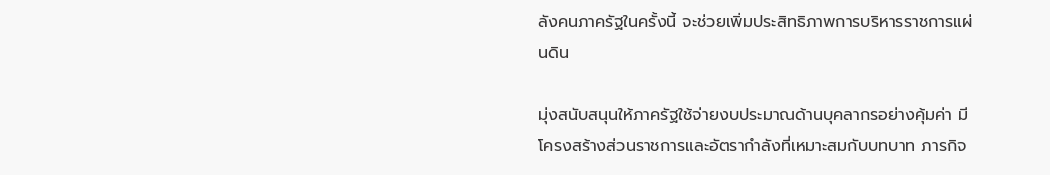ลังคนภาครัฐในครั้งนี้ จะช่วยเพิ่มประสิทธิภาพการบริหารราชการแผ่นดิน

มุ่งสนับสนุนให้ภาครัฐใช้จ่ายงบประมาณด้านบุคลากรอย่างคุ้มค่า มีโครงสร้างส่วนราชการและอัตรากำลังที่เหมาะสมกับบทบาท ภารกิจ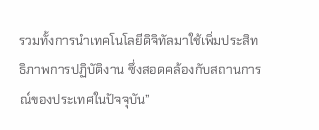รวมทั้งการนำเทคโนโลยีดิจิทัลมาใช้เพิ่มประสิทธิภาพการปฏิบัติงาน ซึ่งสอดคล้องกับสถานการณ์ของประเทศในปัจจุบัน”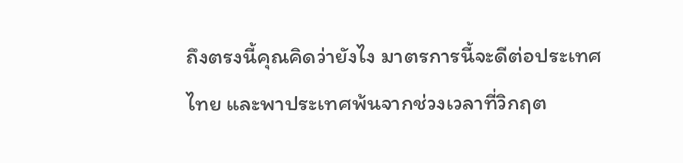ถึงตรงนี้คุณคิดว่ายังไง มาตรการนี้จะดีต่อประเทศไทย และพาประเทศพ้นจากช่วงเวลาที่วิกฤต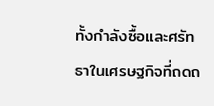ทั้งกำลังซื้อและศรัทธาในเศรษฐกิจที่ถดถ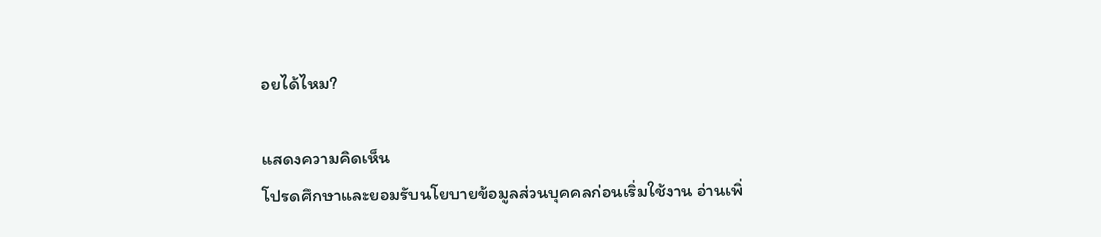อยได้ไหม?

แสดงความคิดเห็น
โปรดศึกษาและยอมรับนโยบายข้อมูลส่วนบุคคลก่อนเริ่มใช้งาน อ่านเพิ่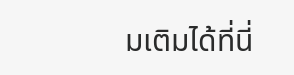มเติมได้ที่นี่